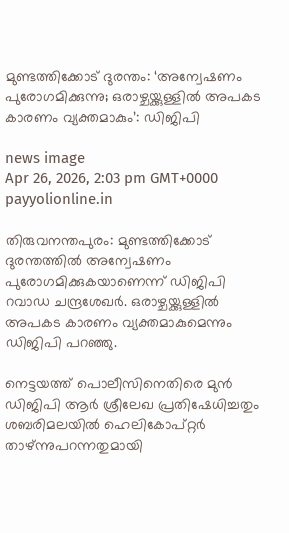മുണ്ടത്തിക്കോട് ദുരന്തം: ‘അന്വേഷണം പുരോഗമിക്കുന്നു; ഒരാഴ്ചയ്ക്കുള്ളിൽ അപകട കാരണം വ്യക്തമാകും’: ഡിജിപി

news image
Apr 26, 2026, 2:03 pm GMT+0000 payyolionline.in

തിരുവനന്തപുരം: മുണ്ടത്തിക്കോട് ദുരന്തത്തിൽ അന്വേഷണം പുരോഗമിക്കുകയാണെന്ന് ഡിജിപി റവാഡ ചന്ദ്രശേഖർ. ഒരാഴ്ചയ്ക്കുള്ളിൽ അപകട കാരണം വ്യക്തമാകുമെന്നും ഡിജിപി പറഞ്ഞു.

നെട്ടയത്ത് പൊലീസിനെതിരെ മുൻ ഡിജിപി ആർ ശ്രീലേഖ പ്രതിഷേധിച്ചതും ശബരിമലയിൽ ഹെലികോപ്റ്റർ താഴ്ന്നുപറന്നതുമായി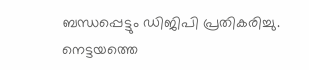ബന്ധപ്പെട്ടും ഡിജിപി പ്രതികരിച്ചു. നെട്ടയത്തെ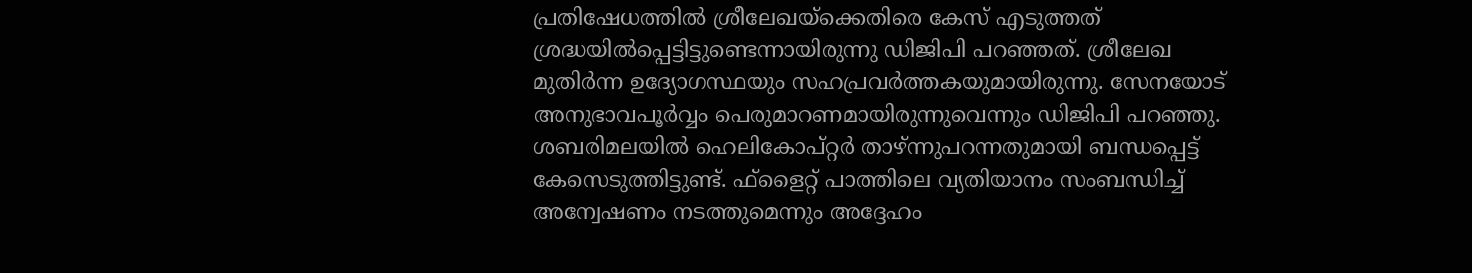പ്രതിഷേധത്തിൽ ശ്രീലേഖയ്‌ക്കെതിരെ കേസ് എടുത്തത് ശ്രദ്ധയിൽപ്പെട്ടിട്ടുണ്ടെന്നായിരുന്നു ഡിജിപി പറഞ്ഞത്. ശ്രീലേഖ മുതിർന്ന ഉദ്യോഗസ്ഥയും സഹപ്രവർത്തകയുമായിരുന്നു. സേനയോട് അനുഭാവപൂർവ്വം പെരുമാറണമായിരുന്നുവെന്നും ഡിജിപി പറഞ്ഞു. ശബരിമലയിൽ ഹെലികോപ്റ്റർ താഴ്ന്നുപറന്നതുമായി ബന്ധപ്പെട്ട് കേസെടുത്തിട്ടുണ്ട്. ഫ്‌ളൈറ്റ് പാത്തിലെ വ്യതിയാനം സംബന്ധിച്ച് അന്വേഷണം നടത്തുമെന്നും അദ്ദേഹം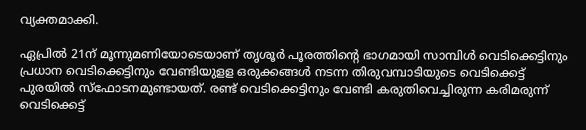വ്യക്തമാക്കി.

ഏപ്രിൽ 21ന് മൂന്നുമണിയോടെയാണ് തൃശൂർ പൂരത്തിന്റെ ഭാഗമായി സാമ്പിൾ വെടിക്കെട്ടിനും പ്രധാന വെടിക്കെട്ടിനും വേണ്ടിയുളള ഒരുക്കങ്ങൾ നടന്ന തിരുവമ്പാടിയുടെ വെടിക്കെട്ട് പുരയിൽ സ്‌ഫോടനമുണ്ടായത്. രണ്ട് വെടിക്കെട്ടിനും വേണ്ടി കരുതിവെച്ചിരുന്ന കരിമരുന്ന് വെടിക്കെട്ട്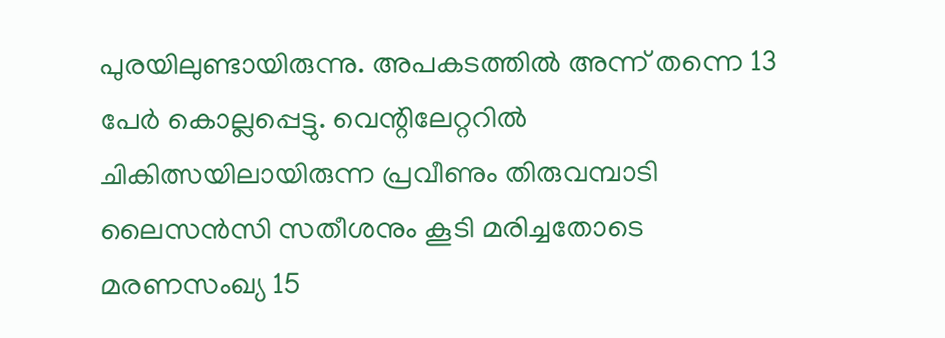പുരയിലുണ്ടായിരുന്നു. അപകടത്തിൽ അന്ന് തന്നെ 13 പേർ കൊല്ലപ്പെട്ടു. വെന്റിലേറ്ററിൽ ചികിത്സയിലായിരുന്ന പ്രവീണും തിരുവമ്പാടി ലൈസൻസി സതീശനും കൂടി മരിച്ചതോടെ മരണസംഖ്യ 15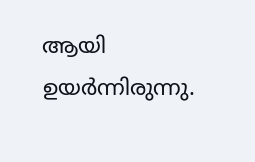ആയി ഉയർന്നിരുന്നു.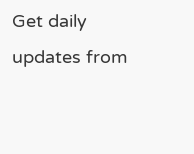Get daily updates from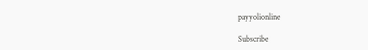payyolionline

Subscribe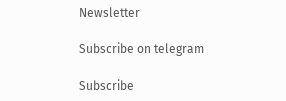Newsletter

Subscribe on telegram

Subscribe